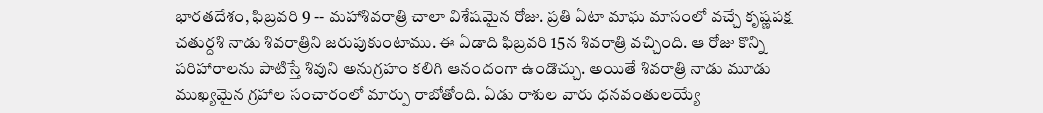భారతదేశం, ఫిబ్రవరి 9 -- మహాశివరాత్రి చాలా విశేషమైన రోజు. ప్రతి ఏటా మాఘ మాసంలో వచ్చే కృష్ణపక్ష చతుర్దశి నాడు శివరాత్రిని జరుపుకుంటాము. ఈ ఏడాది ఫిబ్రవరి 15న శివరాత్రి వచ్చింది. ఆ రోజు కొన్ని పరిహారాలను పాటిస్తే శివుని అనుగ్రహం కలిగి ఆనందంగా ఉండొచ్చు. అయితే శివరాత్రి నాడు మూడు ముఖ్యమైన గ్రహాల సంచారంలో మార్పు రాబోతోంది. ఏడు రాశుల వారు ధనవంతులయ్యే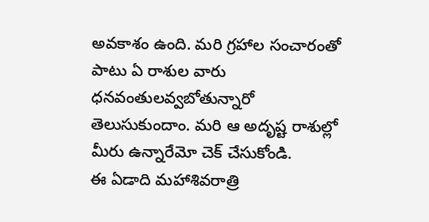అవకాశం ఉంది. మరి గ్రహాల సంచారంతో పాటు ఏ రాశుల వారు ధనవంతులవ్వబోతున్నారో తెలుసుకుందాం. మరి ఆ అదృష్ట రాశుల్లో మీరు ఉన్నారేమో చెక్ చేసుకోండి.
ఈ ఏడాది మహాశివరాత్రి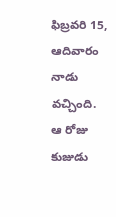ఫిబ్రవరి 15, ఆదివారం నాడు వచ్చింది. ఆ రోజు కుజుడు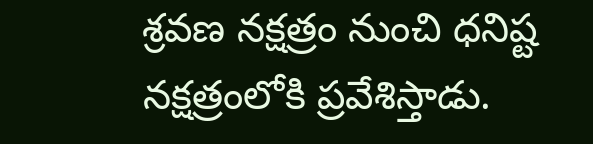శ్రవణ నక్షత్రం నుంచి ధనిష్ట నక్షత్రంలోకి ప్రవేశిస్తాడు.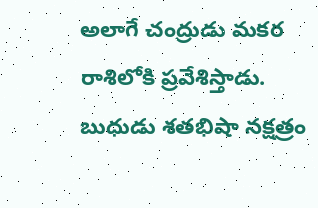అలాగే చంద్రుడు మకర రాశిలోకి ప్రవేశిస్తాడు. బుధుడు శతభిషా నక్షత్రం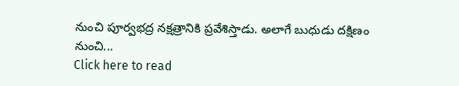నుంచి పూర్వభద్ర నక్షత్రానికి ప్రవేశిస్తాడు. అలాగే బుధుడు దక్షిణం నుంచి...
Click here to read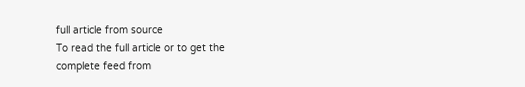full article from source
To read the full article or to get the complete feed from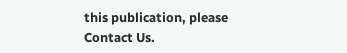this publication, please
Contact Us.